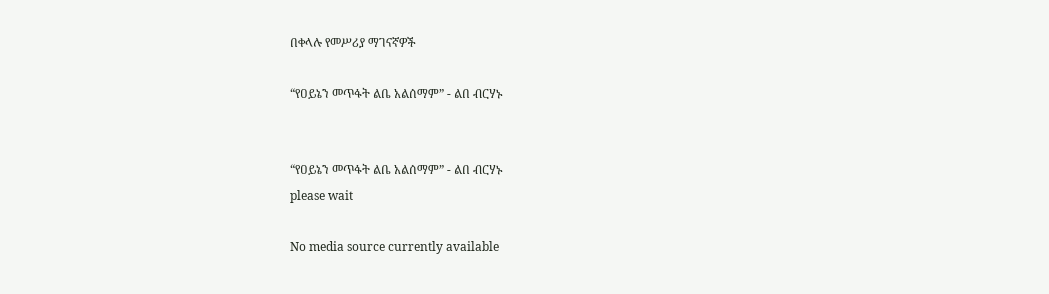በቀላሉ የመሥሪያ ማገናኛዎች

“የዐይኔን መጥፋት ልቤ አልሰማም” - ልበ ብርሃኑ


“የዐይኔን መጥፋት ልቤ አልሰማም” - ልበ ብርሃኑ
please wait

No media source currently available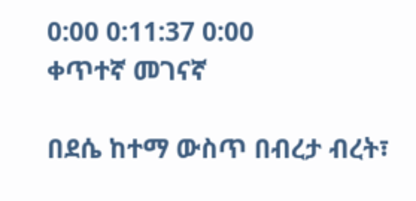0:00 0:11:37 0:00
ቀጥተኛ መገናኛ

በደሴ ከተማ ውስጥ በብረታ ብረት፣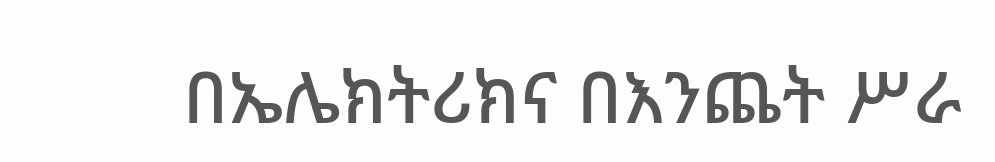በኤሌክትሪክና በእንጨት ሥራ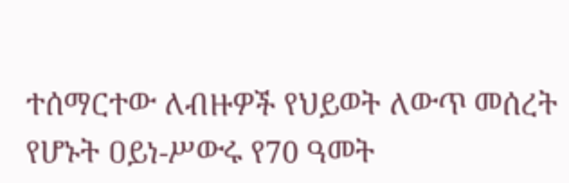ተሰማርተው ለብዙዎች የህይወት ለውጥ መሰረት የሆኑት ዐይነ-ሥውሩ የ70 ዓመት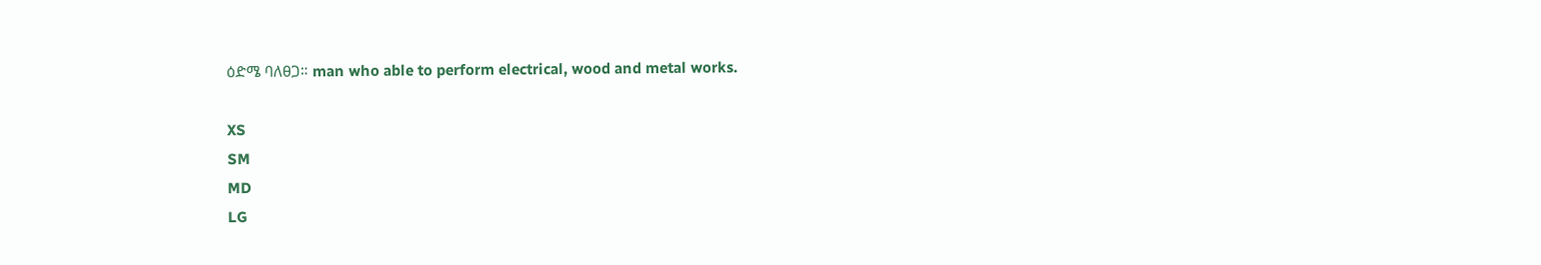ዕድሜ ባለፀጋ። man who able to perform electrical, wood and metal works.

XS
SM
MD
LG